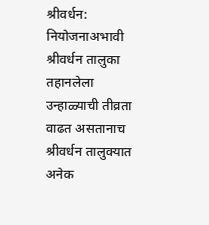श्रीवर्धन: नियोजनाअभावी श्रीवर्धन तालुका तहानलेला
उन्हाळ्याची तीव्रता वाढत असतानाच श्रीवर्धन तालुक्यात अनेक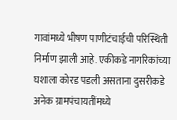गावांमध्ये भीषण पाणीटंचाईची परिस्थिती निर्माण झाली आहे. एकीकडे नागरिकांच्या घशाला कोरड पडली असताना दुसरीकडे अनेक ग्रामपंचायतींमध्ये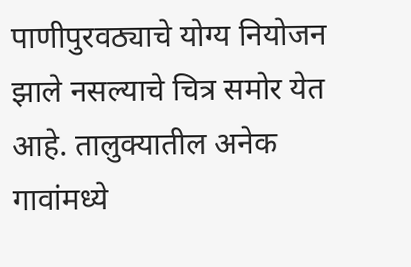पाणीपुरवठ्याचे योग्य नियोजन झाले नसल्याचे चित्र समोर येत आहे. तालुक्यातील अनेक गावांमध्ये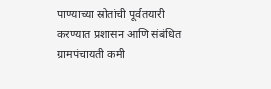पाण्याच्या स्रोतांची पूर्वतयारी करण्यात प्रशासन आणि संबंधित ग्रामपंचायती कमी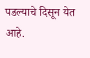पडल्याचे दिसून येत आहे.